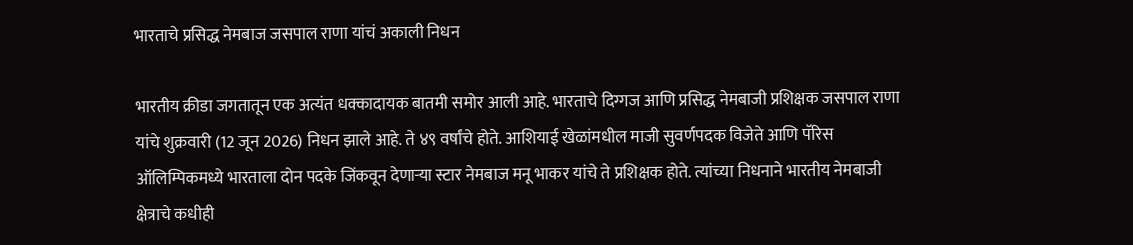भारताचे प्रसिद्ध नेमबाज जसपाल राणा यांचं अकाली निधन

भारतीय क्रीडा जगतातून एक अत्यंत धक्कादायक बातमी समोर आली आहे. भारताचे दिग्गज आणि प्रसिद्ध नेमबाजी प्रशिक्षक जसपाल राणा यांचे शुक्रवारी (12 जून 2026) निधन झाले आहे. ते ४९ वर्षांचे होते. आशियाई खेळांमधील माजी सुवर्णपदक विजेते आणि पॅरिस ऑलिम्पिकमध्ये भारताला दोन पदके जिंकवून देणाऱ्या स्टार नेमबाज मनू भाकर यांचे ते प्रशिक्षक होते. त्यांच्या निधनाने भारतीय नेमबाजी क्षेत्राचे कधीही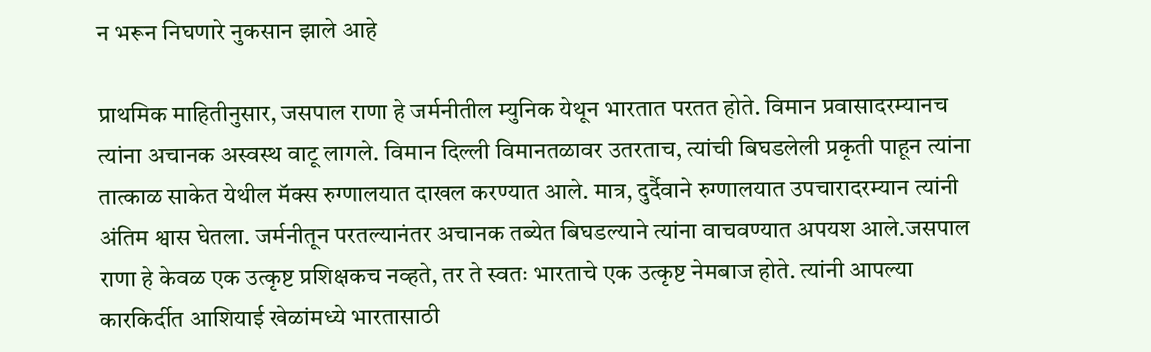न भरून निघणारे नुकसान झाले आहे

प्राथमिक माहितीनुसार, जसपाल राणा हे जर्मनीतील म्युनिक येथून भारतात परतत होते. विमान प्रवासादरम्यानच त्यांना अचानक अस्वस्थ वाटू लागले. विमान दिल्ली विमानतळावर उतरताच, त्यांची बिघडलेली प्रकृती पाहून त्यांना तात्काळ साकेत येथील मॅक्स रुग्णालयात दाखल करण्यात आले. मात्र, दुर्दैवाने रुग्णालयात उपचारादरम्यान त्यांनी अंतिम श्वास घेतला. जर्मनीतून परतल्यानंतर अचानक तब्येत बिघडल्याने त्यांना वाचवण्यात अपयश आले.जसपाल राणा हे केवळ एक उत्कृष्ट प्रशिक्षकच नव्हते, तर ते स्वतः भारताचे एक उत्कृष्ट नेमबाज होते. त्यांनी आपल्या कारकिर्दीत आशियाई खेळांमध्ये भारतासाठी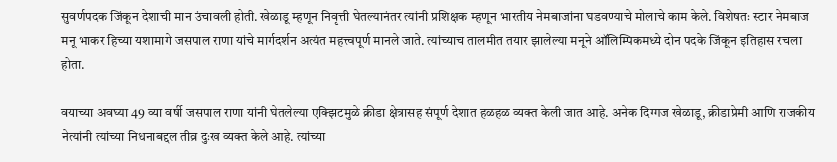सुवर्णपदक जिंकून देशाची मान उंचावली होती. खेळाडू म्हणून निवृत्ती घेतल्यानंतर त्यांनी प्रशिक्षक म्हणून भारतीय नेमबाजांना घडवण्याचे मोलाचे काम केले. विशेषतः स्टार नेमबाज मनू भाकर हिच्या यशामागे जसपाल राणा यांचे मार्गदर्शन अत्यंत महत्त्वपूर्ण मानले जाते. त्यांच्याच तालमीत तयार झालेल्या मनूने ऑलिम्पिकमध्ये दोन पदके जिंकून इतिहास रचला होता.

वयाच्या अवघ्या 49 व्या वर्षी जसपाल राणा यांनी घेतलेल्या एक्झिटमुळे क्रीडा क्षेत्रासह संपूर्ण देशात हळहळ व्यक्त केली जात आहे. अनेक दिग्गज खेळाडू, क्रीडाप्रेमी आणि राजकीय नेत्यांनी त्यांच्या निधनाबद्दल तीव्र दुःख व्यक्त केले आहे. त्यांच्या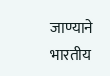जाण्याने भारतीय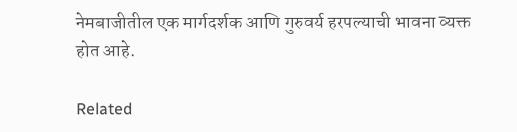नेमबाजीतील एक मार्गदर्शक आणि गुरुवर्य हरपल्याची भावना व्यक्त होत आहे.

Related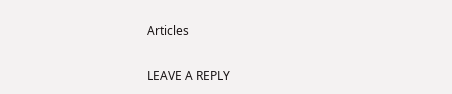Articles

LEAVE A REPLY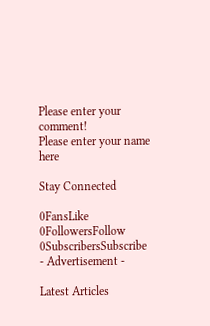Please enter your comment!
Please enter your name here

Stay Connected

0FansLike
0FollowersFollow
0SubscribersSubscribe
- Advertisement -

Latest Articles